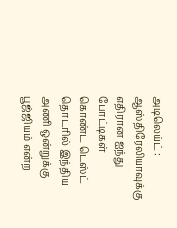அடிலெய்ட் : ஆஸ்திரேலியாவுக்கு எதிரான ஐந்து போட்டிகள் கொண்ட டெஸ்ட் தொடரில் இந்திய அணி ஒன்றுக்கு பூஜ்ஜியம் என்ற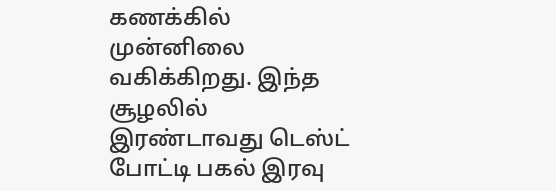கணக்கில் முன்னிலை வகிக்கிறது. இந்த சூழலில் இரண்டாவது டெஸ்ட் போட்டி பகல் இரவு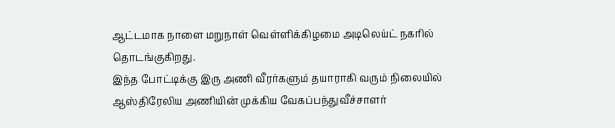ஆட்டமாக நாளை மறுநாள் வெள்ளிக்கிழமை அடிலெய்ட் நகரில் தொடங்குகிறது.
இந்த போட்டிக்கு இரு அணி வீரர்களும் தயாராகி வரும் நிலையில் ஆஸ்திரேலிய அணியின் முக்கிய வேகப்பந்துவீச்சாளர்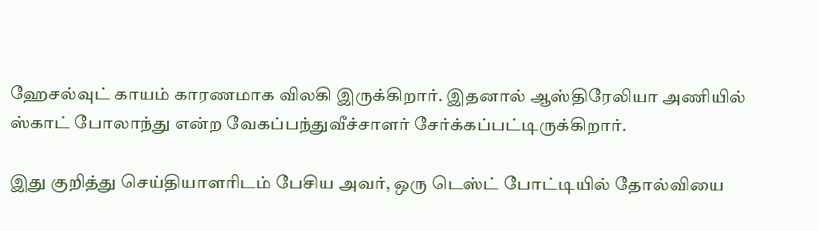ஹேசல்வுட் காயம் காரணமாக விலகி இருக்கிறார். இதனால் ஆஸ்திரேலியா அணியில் ஸ்காட் போலாந்து என்ற வேகப்பந்துவீச்சாளர் சேர்க்கப்பட்டிருக்கிறார்.

இது குறித்து செய்தியாளரிடம் பேசிய அவர், ஒரு டெஸ்ட் போட்டியில் தோல்வியை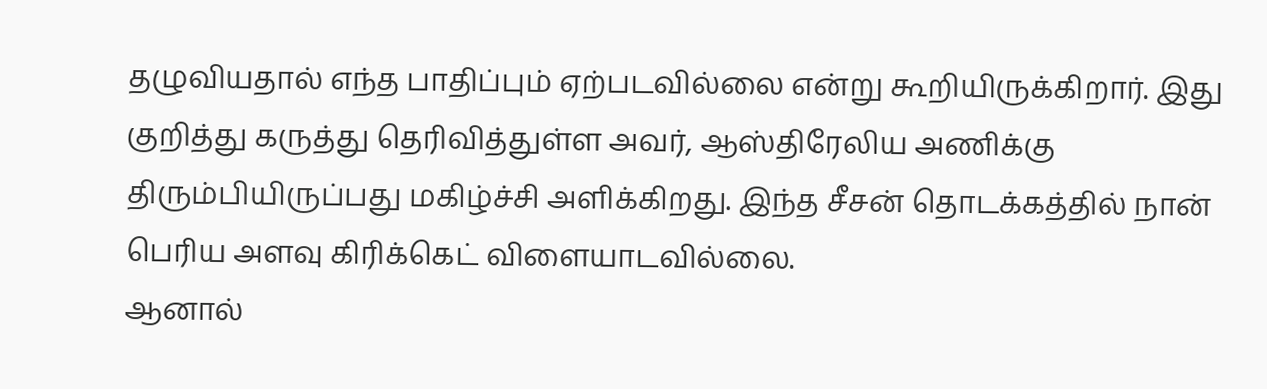தழுவியதால் எந்த பாதிப்பும் ஏற்படவில்லை என்று கூறியிருக்கிறார். இது குறித்து கருத்து தெரிவித்துள்ள அவர், ஆஸ்திரேலிய அணிக்கு திரும்பியிருப்பது மகிழ்ச்சி அளிக்கிறது. இந்த சீசன் தொடக்கத்தில் நான் பெரிய அளவு கிரிக்கெட் விளையாடவில்லை.
ஆனால்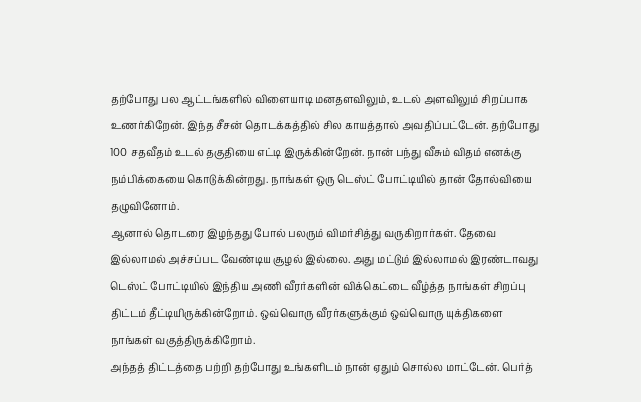தற்போது பல ஆட்டங்களில் விளையாடி மனதளவிலும், உடல் அளவிலும் சிறப்பாக உணர்கிறேன். இந்த சீசன் தொடக்கத்தில் சில காயத்தால் அவதிப்பட்டேன். தற்போது 100 சதவீதம் உடல் தகுதியை எட்டி இருக்கின்றேன். நான் பந்து வீசும் விதம் எனக்கு நம்பிக்கையை கொடுக்கின்றது. நாங்கள் ஒரு டெஸ்ட் போட்டியில் தான் தோல்வியை தழுவினோம்.
ஆனால் தொடரை இழந்தது போல் பலரும் விமர்சித்து வருகிறார்கள். தேவை இல்லாமல் அச்சப்பட வேண்டிய சூழல் இல்லை. அது மட்டும் இல்லாமல் இரண்டாவது டெஸ்ட் போட்டியில் இந்திய அணி வீரர்களின் விக்கெட்டை வீழ்த்த நாங்கள் சிறப்பு திட்டம் தீட்டியிருக்கின்றோம். ஒவ்வொரு வீரர்களுக்கும் ஒவ்வொரு யுக்திகளை நாங்கள் வகுத்திருக்கிறோம்.
அந்தத் திட்டத்தை பற்றி தற்போது உங்களிடம் நான் ஏதும் சொல்ல மாட்டேன். பெர்த்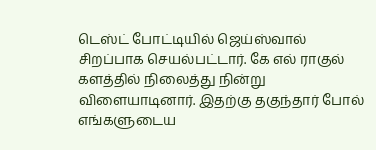டெஸ்ட் போட்டியில் ஜெய்ஸ்வால் சிறப்பாக செயல்பட்டார். கே எல் ராகுல் களத்தில் நிலைத்து நின்று விளையாடினார். இதற்கு தகுந்தார் போல் எங்களுடைய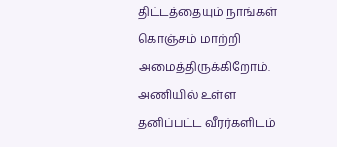திட்டத்தையும் நாங்கள் கொஞ்சம் மாற்றி அமைத்திருக்கிறோம்.
அணியில் உள்ள தனிப்பட்ட வீரர்களிடம்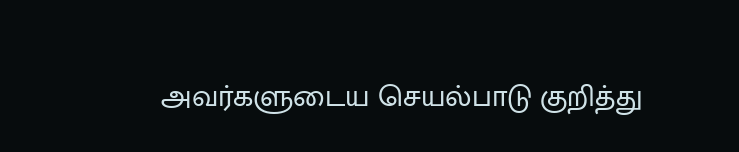அவர்களுடைய செயல்பாடு குறித்து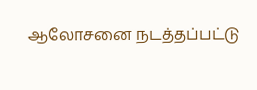ஆலோசனை நடத்தப்பட்டு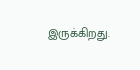இருக்கிறது.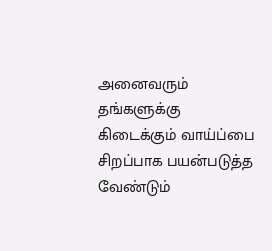அனைவரும் தங்களுக்கு கிடைக்கும் வாய்ப்பை சிறப்பாக பயன்படுத்த வேண்டும்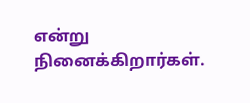என்று நினைக்கிறார்கள்.